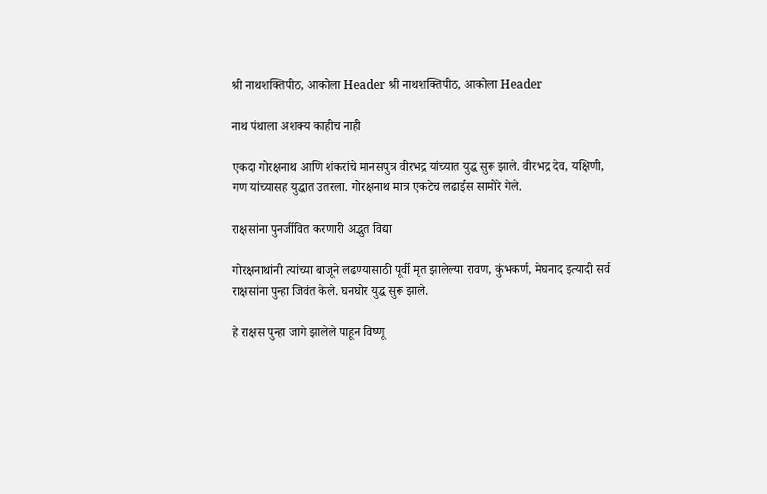श्री नाथशक्तिपीठ, आकोला Header श्री नाथशक्तिपीठ, आकोला Header

नाथ पंथाला अशक्य काहीच नाही

एकदा गोरक्षनाथ आणि शंकरांचे मानसपुत्र वीरभद्र यांच्यात युद्ध सुरू झाले. वीरभद्र देव, यक्षिणी, गण यांच्यासह युद्धात उतरला. गोरक्षनाथ मात्र एकटेच लढाईस सामोरे गेले.

राक्षसांना पुनर्जीवित करणारी अद्भुत विद्या

गोरक्षनाथांनी त्यांच्या बाजूने लढण्यासाठी पूर्वी मृत झालेल्या रावण, कुंभकर्ण, मेघनाद इत्यादी सर्व राक्षसांना पुन्हा जिवंत केले. घनघोर युद्ध सुरू झाले.

हे राक्षस पुन्हा जागे झालेले पाहून विष्णू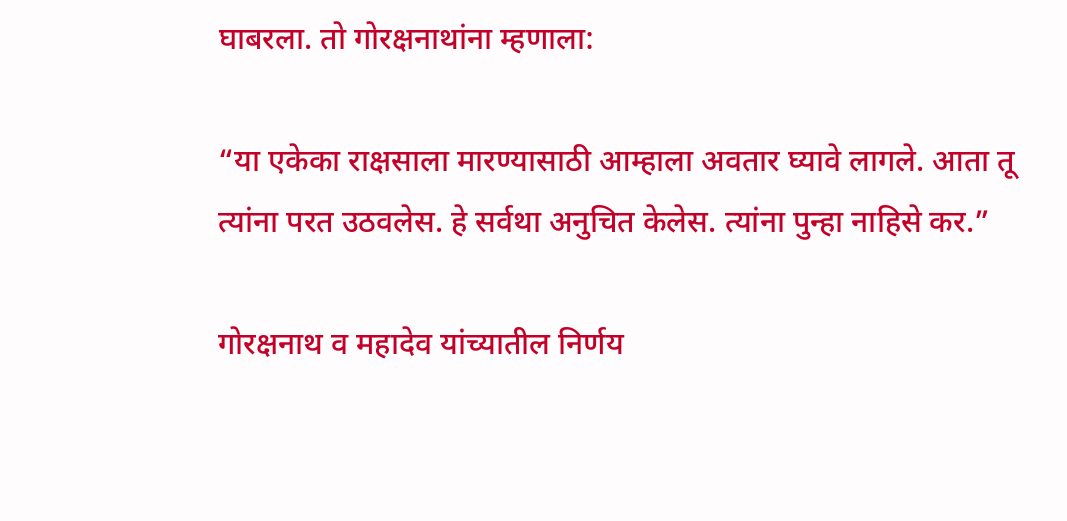घाबरला. तो गोरक्षनाथांना म्हणाला:

“या एकेका राक्षसाला मारण्यासाठी आम्हाला अवतार घ्यावे लागले. आता तू त्यांना परत उठवलेस. हे सर्वथा अनुचित केलेस. त्यांना पुन्हा नाहिसे कर.”

गोरक्षनाथ व महादेव यांच्यातील निर्णय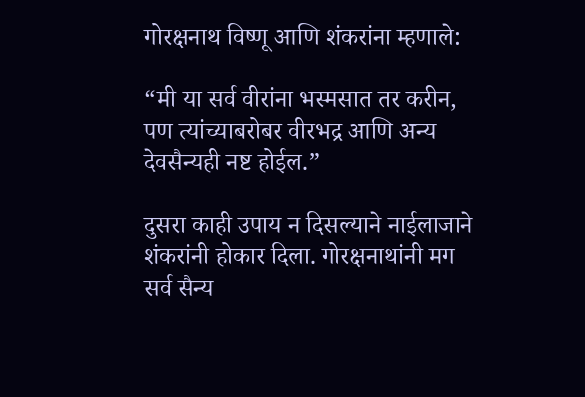गोरक्षनाथ विष्णू आणि शंकरांना म्हणाले:

“मी या सर्व वीरांना भस्मसात तर करीन, पण त्यांच्याबरोबर वीरभद्र आणि अन्य देवसैन्यही नष्ट होईल.”

दुसरा काही उपाय न दिसल्याने नाईलाजाने शंकरांनी होकार दिला. गोरक्षनाथांनी मग सर्व सैन्य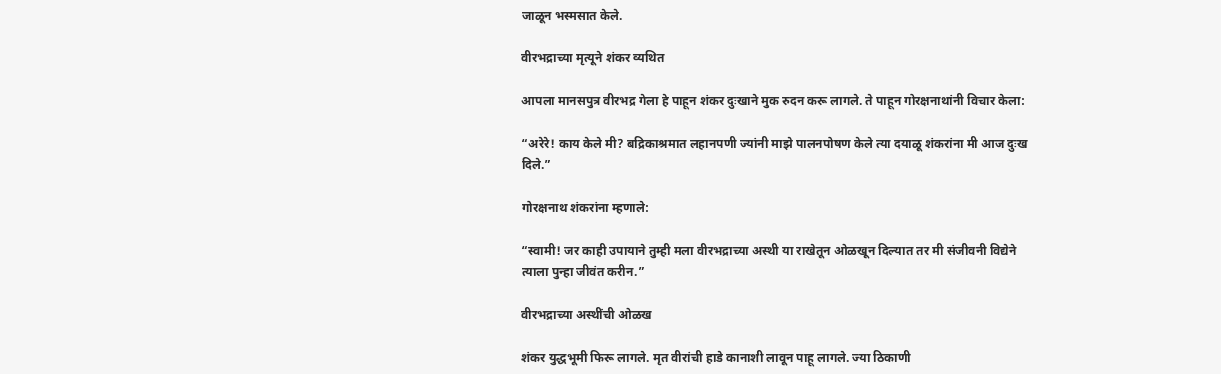जाळून भस्मसात केले.

वीरभद्राच्या मृत्यूने शंकर व्यथित

आपला मानसपुत्र वीरभद्र गेला हे पाहून शंकर दुःखाने मुक रुदन करू लागले. ते पाहून गोरक्षनाथांनी विचार केला:

“अरेरे! काय केले मी? बद्रिकाश्रमात लहानपणी ज्यांनी माझे पालनपोषण केले त्या दयाळू शंकरांना मी आज दुःख दिले.”

गोरक्षनाथ शंकरांना म्हणाले:

“स्वामी! जर काही उपायाने तुम्ही मला वीरभद्राच्या अस्थी या राखेतून ओळखून दिल्यात तर मी संजीवनी विद्येने त्याला पुन्हा जीवंत करीन.”

वीरभद्राच्या अस्थींची ओळख

शंकर युद्धभूमी फिरू लागले. मृत वीरांची हाडे कानाशी लावून पाहू लागले. ज्या ठिकाणी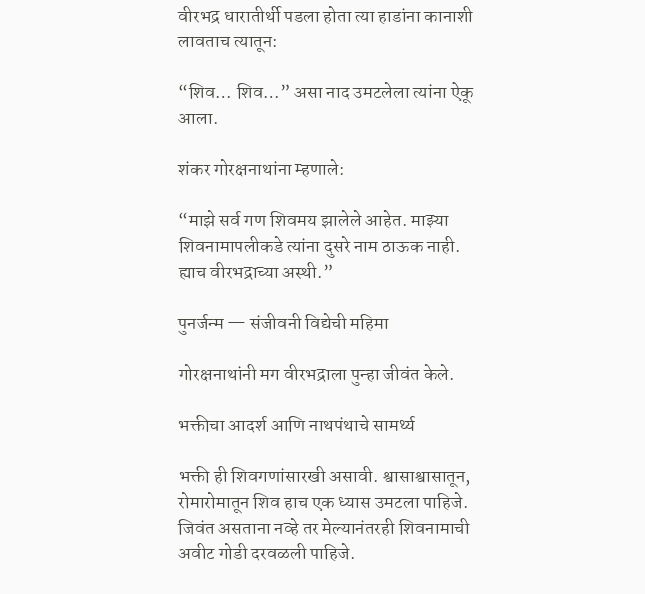वीरभद्र धारातीर्थी पडला होता त्या हाडांना कानाशी लावताच त्यातून:

“शिव… शिव…” असा नाद उमटलेला त्यांना ऐकू आला.

शंकर गोरक्षनाथांना म्हणाले:

“माझे सर्व गण शिवमय झालेले आहेत. माझ्या शिवनामापलीकडे त्यांना दुसरे नाम ठाऊक नाही. ह्याच वीरभद्राच्या अस्थी.”

पुनर्जन्म — संजीवनी विद्येची महिमा

गोरक्षनाथांनी मग वीरभद्राला पुन्हा जीवंत केले.

भक्तीचा आदर्श आणि नाथपंथाचे सामर्थ्य

भक्ती ही शिवगणांसारखी असावी. श्वासाश्वासातून, रोमारोमातून शिव हाच एक ध्यास उमटला पाहिजे. जिवंत असताना नव्हे तर मेल्यानंतरही शिवनामाची अवीट गोडी दरवळली पाहिजे.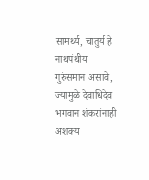सामर्थ्य, चातुर्य हे नाथपंथीय गुरुंसमान असावे, ज्यामुळे देवाधिदेव भगवान शंकरांनाही अशक्य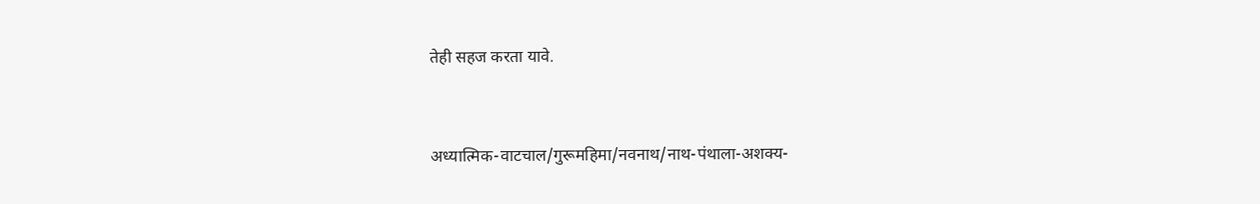तेही सहज करता यावे.


अध्यात्मिक-वाटचाल/गुरूमहिमा/नवनाथ/नाथ-पंथाला-अशक्य-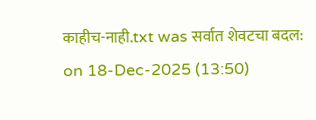काहीच-नाही.txt was सर्वात शेवटचा बदल: on 18-Dec-2025 (13:50)